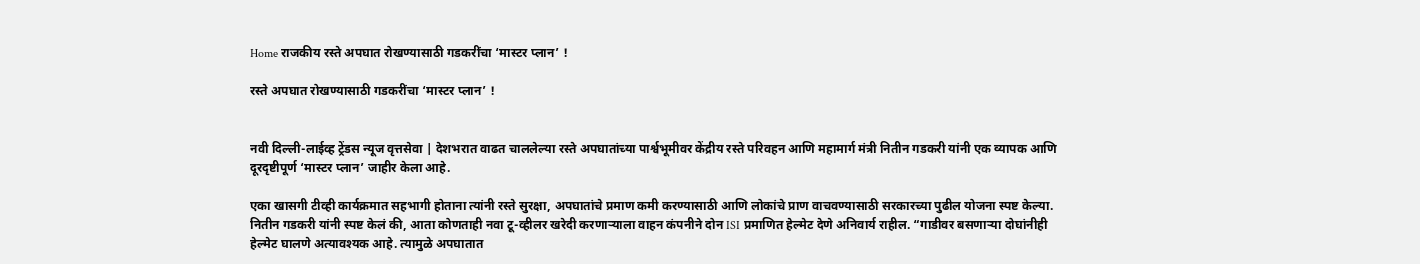Home राजकीय रस्ते अपघात रोखण्यासाठी गडकरींचा ‘मास्टर प्लान’ !

रस्ते अपघात रोखण्यासाठी गडकरींचा ‘मास्टर प्लान’ !


नवी दिल्ली-लाईव्ह ट्रेंडस न्यूज वृत्तसेवा | देशभरात वाढत चाललेल्या रस्ते अपघातांच्या पार्श्वभूमीवर केंद्रीय रस्ते परिवहन आणि महामार्ग मंत्री नितीन गडकरी यांनी एक व्यापक आणि दूरदृष्टीपूर्ण ‘मास्टर प्लान’ जाहीर केला आहे.

एका खासगी टीव्ही कार्यक्रमात सहभागी होताना त्यांनी रस्ते सुरक्षा, अपघातांचे प्रमाण कमी करण्यासाठी आणि लोकांचे प्राण वाचवण्यासाठी सरकारच्या पुढील योजना स्पष्ट केल्या.
नितीन गडकरी यांनी स्पष्ट केलं की, आता कोणताही नवा टू-व्हीलर खरेदी करणाऱ्याला वाहन कंपनीने दोन ISI प्रमाणित हेल्मेट देणे अनिवार्य राहील. “गाडीवर बसणाऱ्या दोघांनीही हेल्मेट घालणे अत्यावश्यक आहे. त्यामुळे अपघातात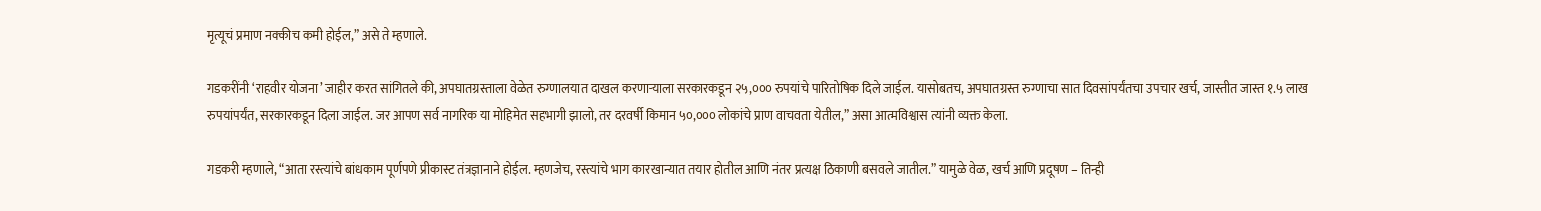मृत्यूचं प्रमाण नक्कीच कमी होईल,” असे ते म्हणाले.

गडकरींनी ‘राहवीर योजना’ जाहीर करत सांगितले की, अपघातग्रस्ताला वेळेत रुग्णालयात दाखल करणाऱ्याला सरकारकडून २५,००० रुपयांचे पारितोषिक दिले जाईल. यासोबतच, अपघातग्रस्त रुग्णाचा सात दिवसांपर्यंतचा उपचार खर्च, जास्तीत जास्त १.५ लाख रुपयांपर्यंत, सरकारकडून दिला जाईल. जर आपण सर्व नागरिक या मोहिमेत सहभागी झालो, तर दरवर्षी किमान ५०,००० लोकांचे प्राण वाचवता येतील,” असा आत्मविश्वास त्यांनी व्यक्त केला.

गडकरी म्हणाले, “आता रस्त्यांचे बांधकाम पूर्णपणे प्रीकास्ट तंत्रज्ञानाने होईल. म्हणजेच, रस्त्यांचे भाग कारखान्यात तयार होतील आणि नंतर प्रत्यक्ष ठिकाणी बसवले जातील.” यामुळे वेळ, खर्च आणि प्रदूषण – तिन्ही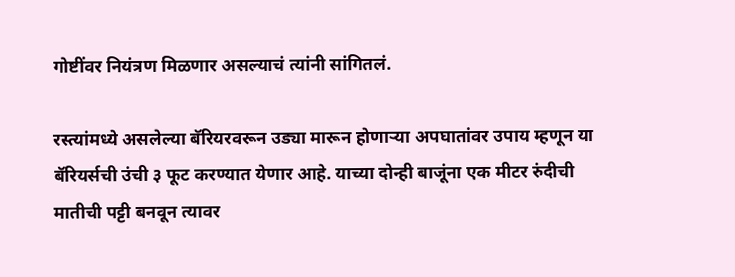गोष्टींवर नियंत्रण मिळणार असल्याचं त्यांनी सांगितलं.

रस्त्यांमध्ये असलेल्या बॅरियरवरून उड्या मारून होणाऱ्या अपघातांवर उपाय म्हणून या बॅरियर्सची उंची ३ फूट करण्यात येणार आहे. याच्या दोन्ही बाजूंना एक मीटर रुंदीची मातीची पट्टी बनवून त्यावर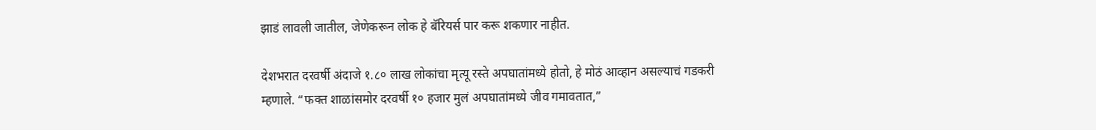झाडं लावली जातील, जेणेकरून लोक हे बॅरियर्स पार करू शकणार नाहीत.

देशभरात दरवर्षी अंदाजे १.८० लाख लोकांचा मृत्यू रस्ते अपघातांमध्ये होतो, हे मोठं आव्हान असल्याचं गडकरी म्हणाले. “फक्त शाळांसमोर दरवर्षी १० हजार मुलं अपघातांमध्ये जीव गमावतात,”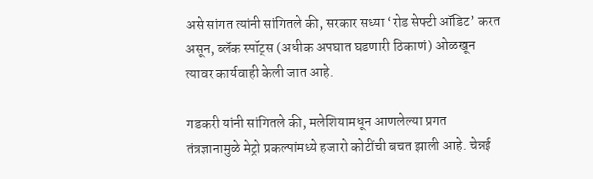असे सांगत त्यांनी सांगितले की, सरकार सध्या ‘रोड सेफ्टी ऑडिट’ करत असून, ब्लॅक स्पॉट्स (अधीक अपघात घडणारी ठिकाणं) ओळखून त्यावर कार्यवाही केली जात आहे.

गडकरी यांनी सांगितले की, मलेशियामधून आणलेल्या प्रगत तंत्रज्ञानामुळे मेट्रो प्रकल्पांमध्ये हजारो कोटींची बचत झाली आहे. चेन्नई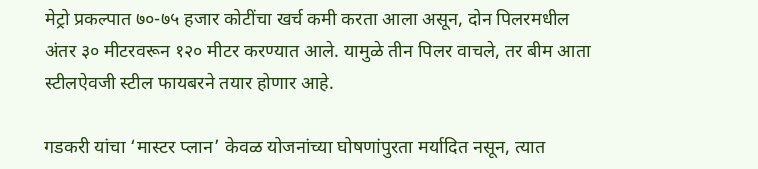मेट्रो प्रकल्पात ७०-७५ हजार कोटींचा खर्च कमी करता आला असून, दोन पिलरमधील अंतर ३० मीटरवरून १२० मीटर करण्यात आले. यामुळे तीन पिलर वाचले, तर बीम आता स्टीलऐवजी स्टील फायबरने तयार होणार आहे.

गडकरी यांचा ‘मास्टर प्लान’ केवळ योजनांच्या घोषणांपुरता मर्यादित नसून, त्यात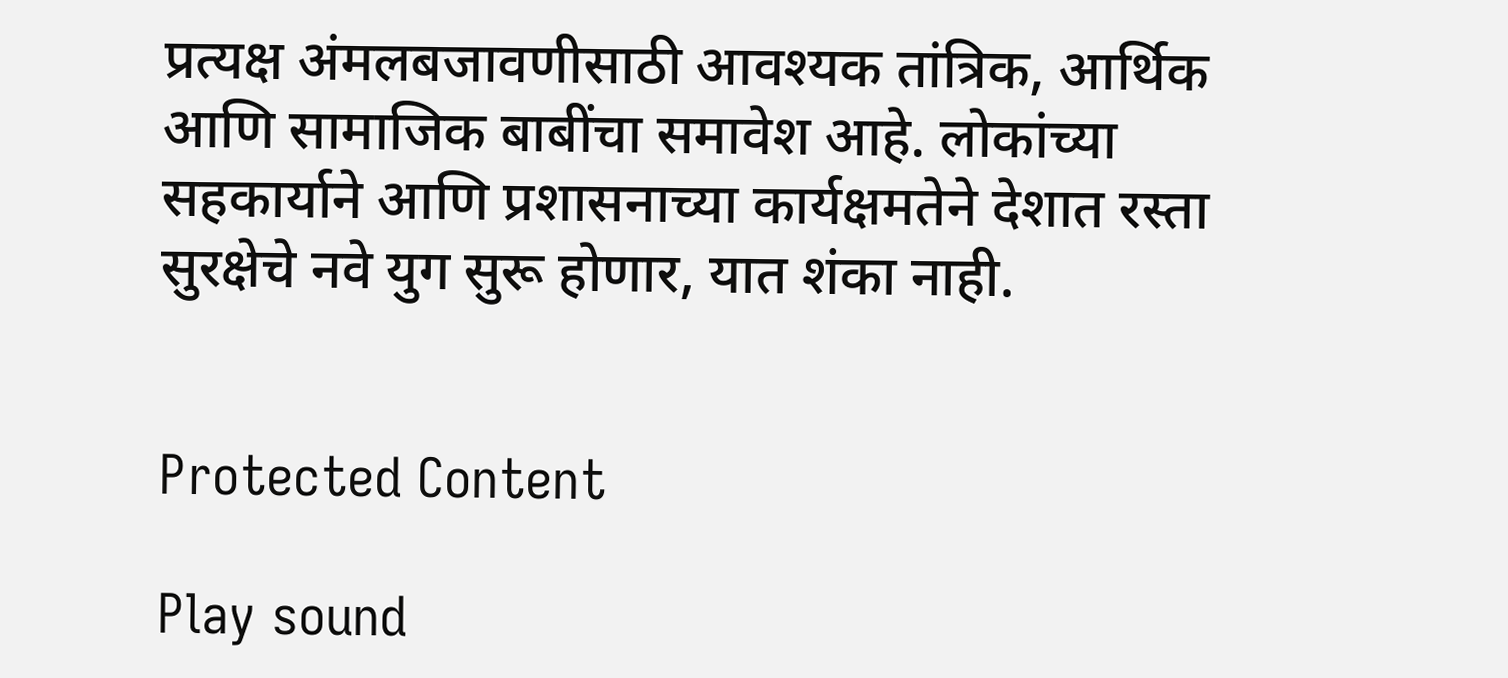प्रत्यक्ष अंमलबजावणीसाठी आवश्यक तांत्रिक, आर्थिक आणि सामाजिक बाबींचा समावेश आहे. लोकांच्या सहकार्याने आणि प्रशासनाच्या कार्यक्षमतेने देशात रस्ता सुरक्षेचे नवे युग सुरू होणार, यात शंका नाही.


Protected Content

Play sound